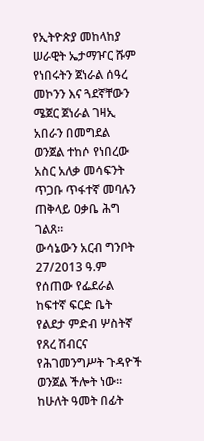የኢትዮጵያ መከላከያ ሠራዊት ኤታማዦር ሹም የነበሩትን ጀነራል ሰዓረ መኮንን እና ጓደኛቸውን ሜጀር ጀነራል ገዛኢ አበራን በመግደል ወንጀል ተከሶ የነበረው አስር አለቃ መሳፍንት ጥጋቡ ጥፋተኛ መባሉን ጠቅላይ ዐቃቤ ሕግ ገልጸ።
ውሳኔውን አርብ ግንቦት 27/2013 ዓ.ም የሰጠው የፌደራል ከፍተኛ ፍርድ ቤት የልደታ ምድብ ሦስትኛ የጸረ ሽብርና የሕገመንግሥት ጉዳዮች ወንጀል ችሎት ነው።
ከሁለት ዓመት በፊት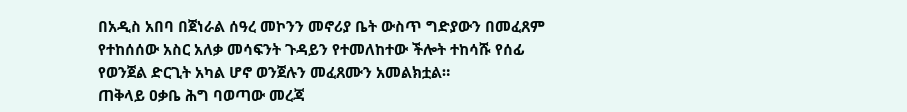በአዲስ አበባ በጀነራል ሰዓረ መኮንን መኖሪያ ቤት ውስጥ ግድያውን በመፈጸም የተከሰሰው አስር አለቃ መሳፍንት ጉዳይን የተመለከተው ችሎት ተከሳሹ የሰፊ የወንጀል ድርጊት አካል ሆኖ ወንጀሉን መፈጸሙን አመልክቷል።
ጠቅላይ ዐቃቤ ሕግ ባወጣው መረጃ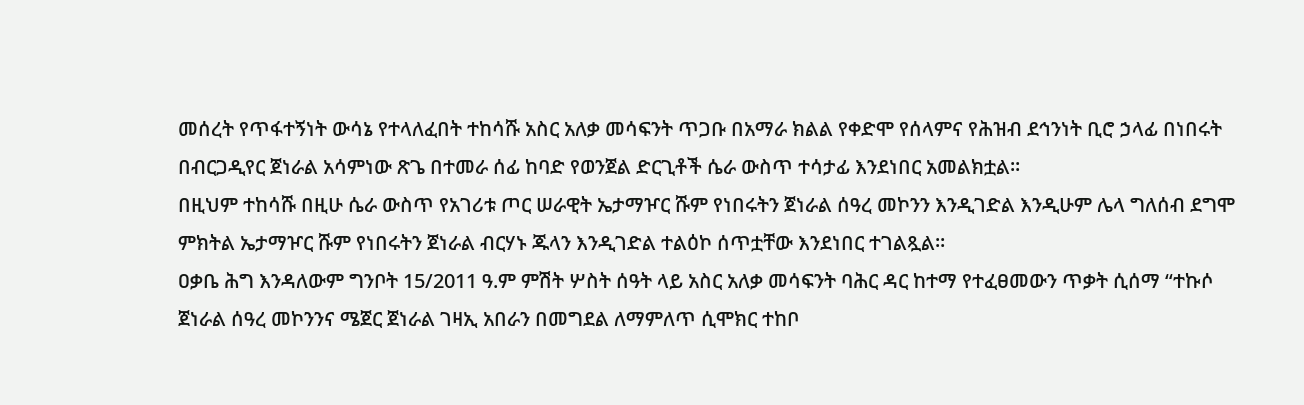መሰረት የጥፋተኝነት ውሳኔ የተላለፈበት ተከሳሹ አስር አለቃ መሳፍንት ጥጋቡ በአማራ ክልል የቀድሞ የሰላምና የሕዝብ ደኅንነት ቢሮ ኃላፊ በነበሩት በብርጋዲየር ጀነራል አሳምነው ጽጌ በተመራ ሰፊ ከባድ የወንጀል ድርጊቶች ሴራ ውስጥ ተሳታፊ እንደነበር አመልክቷል።
በዚህም ተከሳሹ በዚሁ ሴራ ውስጥ የአገሪቱ ጦር ሠራዊት ኤታማዦር ሹም የነበሩትን ጀነራል ሰዓረ መኮንን እንዲገድል እንዲሁም ሌላ ግለሰብ ደግሞ ምክትል ኤታማዦር ሹም የነበሩትን ጀነራል ብርሃኑ ጁላን እንዲገድል ተልዕኮ ሰጥቷቸው እንደነበር ተገልጿል።
ዐቃቤ ሕግ እንዳለውም ግንቦት 15/2011 ዓ.ም ምሽት ሦስት ሰዓት ላይ አስር አለቃ መሳፍንት ባሕር ዳር ከተማ የተፈፀመውን ጥቃት ሲሰማ “ተኩሶ ጀነራል ሰዓረ መኮንንና ሜጀር ጀነራል ገዛኢ አበራን በመግደል ለማምለጥ ሲሞክር ተከቦ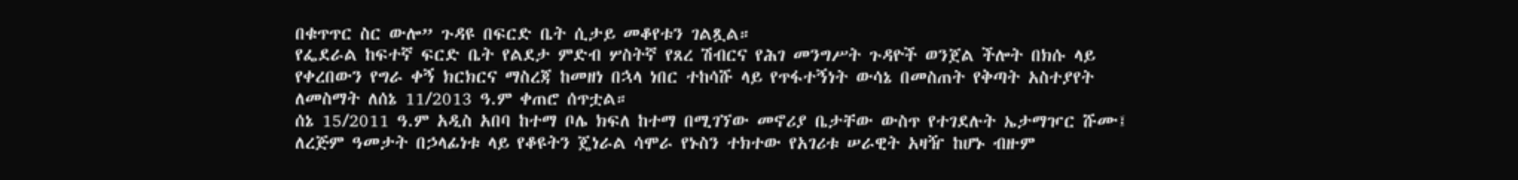በቁጥጥር ስር ውሎ” ጉዳዩ በፍርድ ቤት ሲታይ መቆየቱን ገልጿል።
የፌደራል ከፍተኛ ፍርድ ቤት የልደታ ምድብ ሦስትኛ የጸረ ሽብርና የሕገ መንግሥት ጉዳዮች ወንጀል ችሎት በክሱ ላይ የቀረበውን የግራ ቀኝ ክርክርና ማስረጃ ከመዘነ በኋላ ነበር ተከሳሹ ላይ የጥፋተኝነት ውሳኔ በመስጠት የቅጣት አስተያየት ለመስማት ለሰኔ 11/2013 ዓ.ም ቀጠሮ ሰጥቷል።
ሰኔ 15/2011 ዓ.ም አዲስ አበባ ከተማ ቦሌ ክፍለ ከተማ በሚገኘው መኖሪያ ቤታቸው ውስጥ የተገደሉት ኤታማዦር ሹሙ፤ ለረጅም ዓመታት በኃላፊነቱ ላይ የቆዩትን ጄነራል ሳሞራ የኑስን ተክተው የአገሪቱ ሠራዊት አዛዥ ከሆኑ ብዙም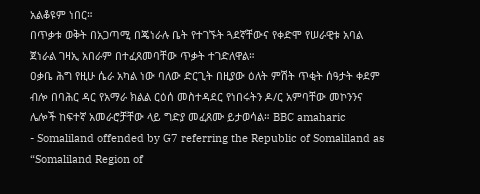አልቆዩም ነበር።
በጥቃቱ ወቅት በአጋጣሚ በጄነራሉ ቤት የተገኙት ጓደኛቸውና የቀድሞ የሠራዊቱ አባል ጀነራል ገዛኢ አበራም በተፈጸመባቸው ጥቃት ተገድለዋል።
ዐቃቤ ሕግ የዚሁ ሴራ አካል ነው ባለው ድርጊት በዚያው ዕለት ምሽት ጥቂት ሰዓታት ቀደም ብሎ በባሕር ዳር የአማራ ክልል ርዕሰ መስተዳደር የነበሩትን ዶ/ር አምባቸው መኮንንና ሌሎች ከፍተኛ አመራሮቻቸው ላይ ግድያ መፈጸሙ ይታወሳል። BBC amaharic
- Somaliland offended by G7 referring the Republic of Somaliland as “Somaliland Region of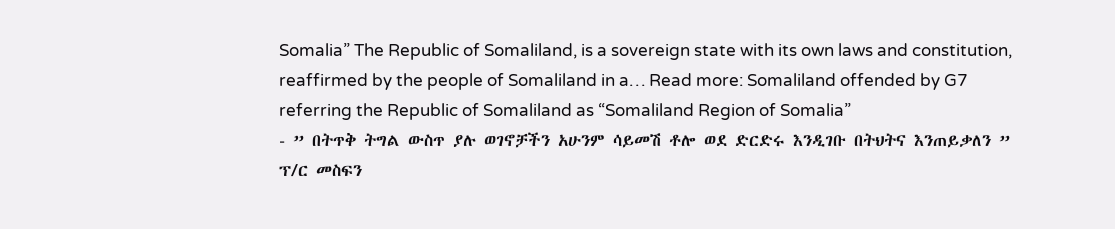Somalia” The Republic of Somaliland, is a sovereign state with its own laws and constitution, reaffirmed by the people of Somaliland in a… Read more: Somaliland offended by G7 referring the Republic of Somaliland as “Somaliland Region of Somalia”
- ” በትጥቅ ትግል ውስጥ ያሉ ወገኖቻችን አሁንም ሳይመሽ ቶሎ ወደ ድርድሩ እንዲገቡ በትህትና እንጠይቃለን ” ፕ/ር መስፍን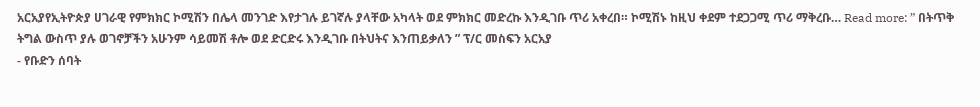አርአያየኢትዮጵያ ሀገራዊ የምክክር ኮሚሽን በሌላ መንገድ እየታገሉ ይገኛሉ ያላቸው አካላት ወደ ምክክር መድረኩ እንዲገቡ ጥሪ አቀረበ። ኮሚሽኑ ከዚህ ቀደም ተደጋጋሚ ጥሪ ማቅረቡ… Read more: ” በትጥቅ ትግል ውስጥ ያሉ ወገኖቻችን አሁንም ሳይመሽ ቶሎ ወደ ድርድሩ እንዲገቡ በትህትና እንጠይቃለን ” ፕ/ር መስፍን አርአያ
- የቡድን ሰባት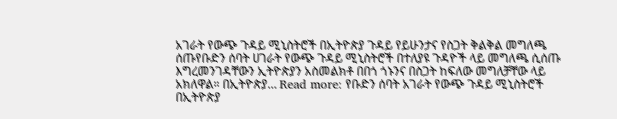አገራት የውጭ ጉዳይ ሚኒስትሮች በኢትዮጵያ ጉዳይ የይሁንታና የስጋት ቅልቅል መግለጫ ሰጡየቡድን ሰባት ሀገራት የውጭ ጉዳይ ሚኒስትሮች በተለያዩ ጉዳዮች ላይ መግለጫ ሲሰጡ እግረመንገዳቸውን ኢትዮጵያን አስመልክቶ በበጎ ጎኑንና በስጋት ከፍለው መግለቻቸው ላይ አክለዋል። በኢትዮጵያ… Read more: የቡድን ሰባት አገራት የውጭ ጉዳይ ሚኒስትሮች በኢትዮጵያ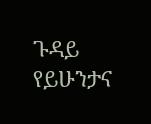ጉዳይ የይሁንታና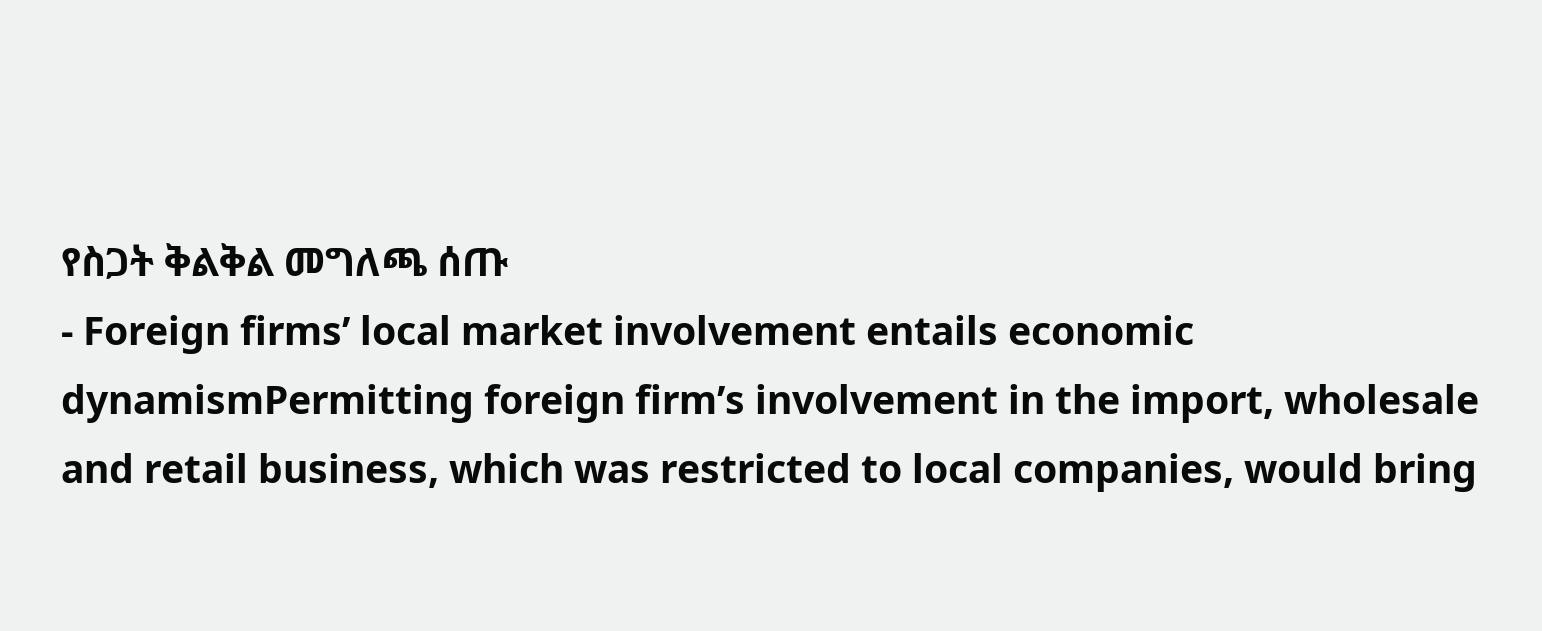የስጋት ቅልቅል መግለጫ ሰጡ
- Foreign firms’ local market involvement entails economic dynamismPermitting foreign firm’s involvement in the import, wholesale and retail business, which was restricted to local companies, would bring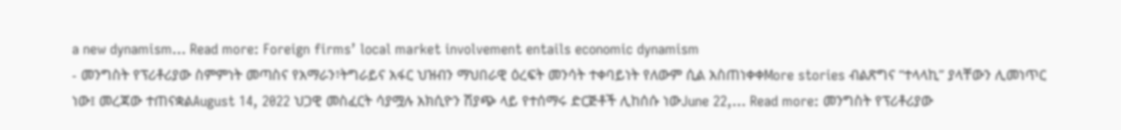a new dynamism… Read more: Foreign firms’ local market involvement entails economic dynamism
- መንግስት የፕሪቶሪያው ስምምነት መጣስና የአማራን፣ትግራይና አፋር ህዝብን ማህበራዊ ዕረፍት መንሳት ተቀባይነት የለውም ሲል አስጠነቀቀMore stories ብልጽግና “ተላላኪ” ያላቸውን ሊመነጥር ነው፤ መረጃው ተጠናቋልAugust 14, 2022 ህጋዊ መስፈርት ሳያሟሉ አክሲዮን ሽያጭ ላይ የተሰማሩ ድርጅቶች ሊከሰሱ ነውJune 22,… Read more: መንግስት የፕሪቶሪያው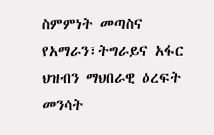ስምምነት መጣስና የአማራን፣ትግራይና አፋር ህዝብን ማህበራዊ ዕረፍት መንሳት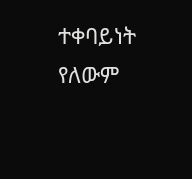ተቀባይነት የለውም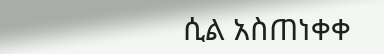ሲል አስጠነቀቀ